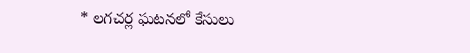* లగచర్ల ఘటనలో కేసులు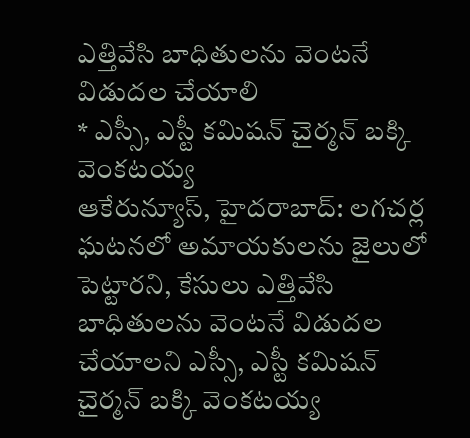ఎత్తివేసి బాధితులను వెంటనే విడుదల చేయాలి
* ఎస్సీ, ఎస్టీ కమిషన్ చైర్మన్ బక్కి వెంకటయ్య
ఆకేరున్యూస్, హైదరాబాద్: లగచర్ల ఘటనలో అమాయకులను జైలులో పెట్టారని, కేసులు ఎత్తివేసి బాధితులను వెంటనే విడుదల చేయాలని ఎస్సీ, ఎస్టీ కమిషన్ చైర్మన్ బక్కి వెంకటయ్య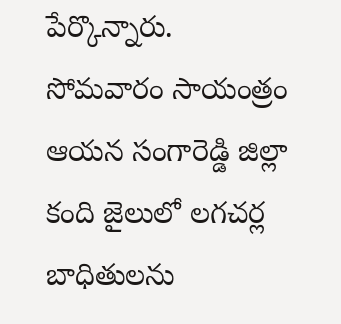పేర్కొన్నారు. సోమవారం సాయంత్రం ఆయన సంగారెడ్డి జిల్లా కంది జైలులో లగచర్ల బాధితులను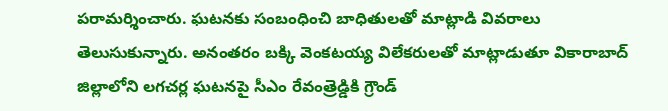పరామర్శించారు. ఘటనకు సంబంధించి బాధితులతో మాట్లాడి వివరాలు తెలుసుకున్నారు. అనంతరం బక్కి వెంకటయ్య విలేకరులతో మాట్లాడుతూ వికారాబాద్ జిల్లాలోని లగచర్ల ఘటనపై సీఎం రేవంత్రెడ్డికి గ్రౌండ్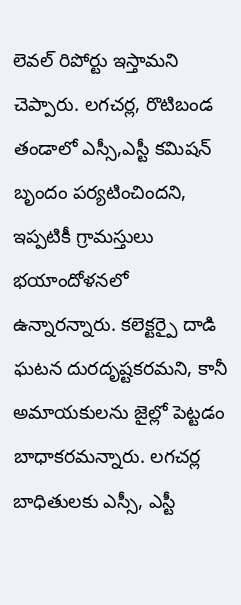లెవల్ రిపోర్టు ఇస్తామని చెప్పారు. లగచర్ల, రొటిబండ తండాలో ఎస్సీ,ఎస్టీ కమిషన్ బృందం పర్యటించిందని, ఇప్పటికీ గ్రామస్తులు భయాందోళనలో ఉన్నారన్నారు. కలెక్టర్పై దాడి ఘటన దురదృష్టకరమని, కానీ అమాయకులను జైల్లో పెట్టడం బాధాకరమన్నారు. లగచర్ల బాధితులకు ఎస్సీ, ఎస్టీ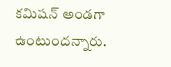కమిషన్ అండగా ఉంటుందన్నారు.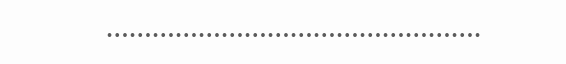………………………………………….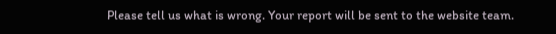Please tell us what is wrong. Your report will be sent to the website team.